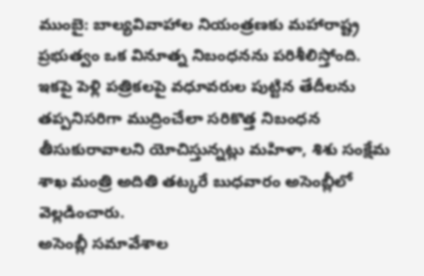ముంబై: బాల్యవివాహాల నియంత్రణకు మహారాష్ట్ర ప్రభుత్వం ఒక వినూత్న నిబంధనను పరిశీలిస్తోంది. ఇకపై పెళ్లి పత్రికలపై వధూవరుల పుట్టిన తేదీలను తప్పనిసరిగా ముద్రించేలా సరికొత్త నిబంధన తీసుకురావాలని యోచిస్తున్నట్లు మహిళా, శిశు సంక్షేమ శాఖ మంత్రి అదితి తట్కరే బుధవారం అసెంబ్లీలో వెల్లడించారు.
అసెంబ్లీ సమావేశాల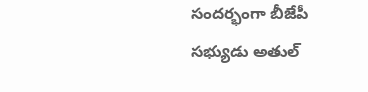సందర్భంగా బీజేపీ సభ్యుడు అతుల్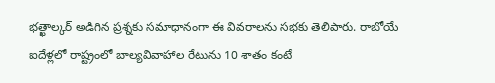భత్ఖాల్కర్ అడిగిన ప్రశ్నకు సమాధానంగా ఈ వివరాలను సభకు తెలిపారు. రాబోయే ఐదేళ్లలో రాష్ట్రంలో బాల్యవివాహాల రేటును 10 శాతం కంటే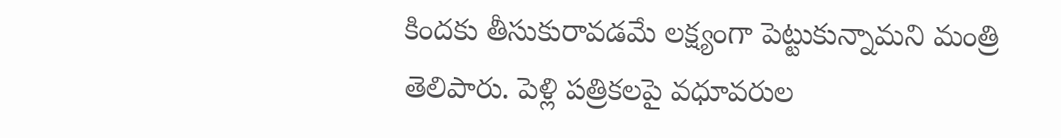కిందకు తీసుకురావడమే లక్ష్యంగా పెట్టుకున్నామని మంత్రి తెలిపారు. పెళ్లి పత్రికలపై వధూవరుల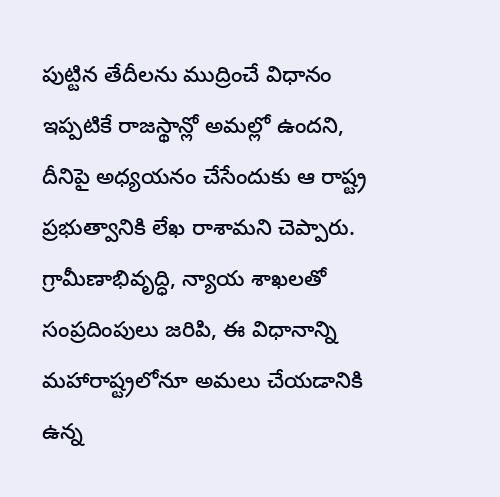పుట్టిన తేదీలను ముద్రించే విధానం ఇప్పటికే రాజస్థాన్లో అమల్లో ఉందని, దీనిపై అధ్యయనం చేసేందుకు ఆ రాష్ట్ర ప్రభుత్వానికి లేఖ రాశామని చెప్పారు. గ్రామీణాభివృద్ధి, న్యాయ శాఖలతో సంప్రదింపులు జరిపి, ఈ విధానాన్ని మహారాష్ట్రలోనూ అమలు చేయడానికి ఉన్న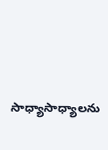సాధ్యాసాధ్యాలను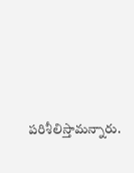పరిశీలిస్తామన్నారు.